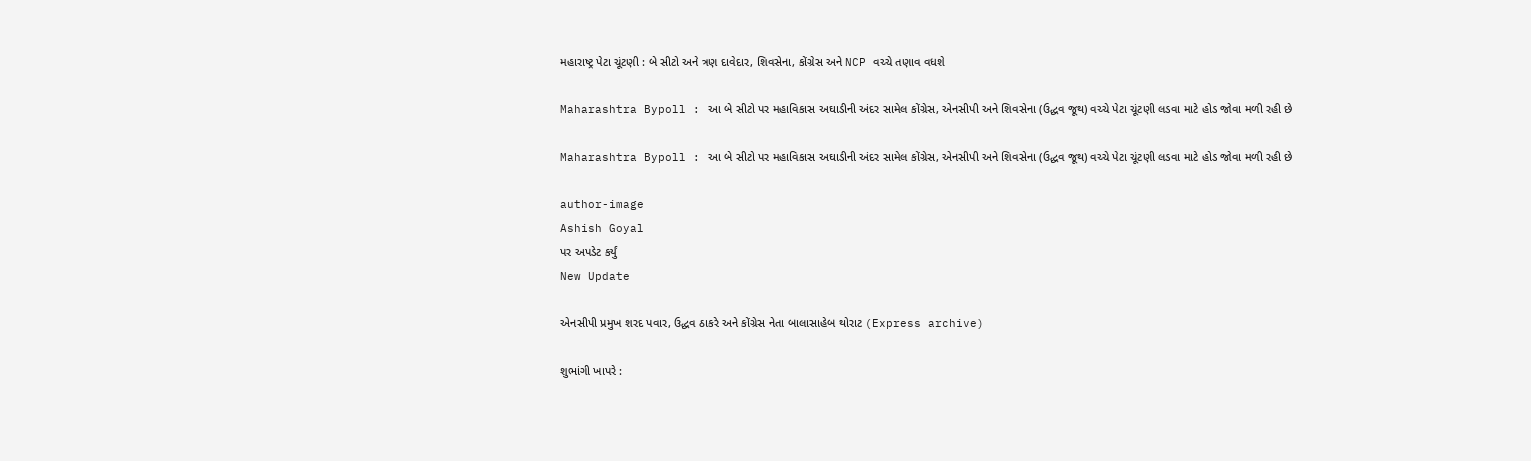મહારાષ્ટ્ર પેટા ચૂંટણી : બે સીટો અને ત્રણ દાવેદાર, શિવસેના, કોંગ્રેસ અને NCP વચ્ચે તણાવ વધશે

Maharashtra Bypoll : આ બે સીટો પર મહાવિકાસ અઘાડીની અંદર સામેલ કોંગ્રેસ, એનસીપી અને શિવસેના (ઉદ્ધવ જૂથ) વચ્ચે પેટા ચૂંટણી લડવા માટે હોડ જોવા મળી રહી છે

Maharashtra Bypoll : આ બે સીટો પર મહાવિકાસ અઘાડીની અંદર સામેલ કોંગ્રેસ, એનસીપી અને શિવસેના (ઉદ્ધવ જૂથ) વચ્ચે પેટા ચૂંટણી લડવા માટે હોડ જોવા મળી રહી છે

author-image
Ashish Goyal
પર અપડેટ કર્યું
New Update

એનસીપી પ્રમુખ શરદ પવાર, ઉદ્ધવ ઠાકરે અને કોંગ્રેસ નેતા બાલાસાહેબ થોરાટ (Express archive)

શુભાંગી ખાપરે :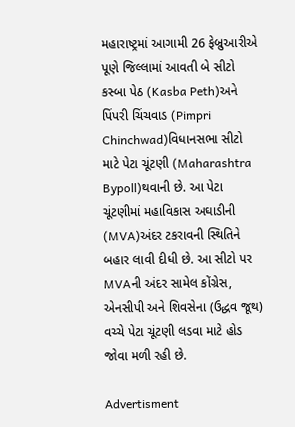મહારાષ્ટ્રમાં આગામી 26 ફેબ્રુઆરીએ પૂણે જિલ્લામાં આવતી બે સીટો કસ્બા પેઠ (Kasba Peth)અને પિંપરી ચિંચવાડ (Pimpri Chinchwad)વિધાનસભા સીટો માટે પેટા ચૂંટણી (Maharashtra Bypoll)થવાની છે. આ પેટા ચૂંટણીમાં મહાવિકાસ અઘાડીની (MVA)અંદર ટકરાવની સ્થિતિને બહાર લાવી દીધી છે. આ સીટો પર MVAની અંદર સામેલ કોંગ્રેસ, એનસીપી અને શિવસેના (ઉદ્ધવ જૂથ) વચ્ચે પેટા ચૂંટણી લડવા માટે હોડ જોવા મળી રહી છે.

Advertisment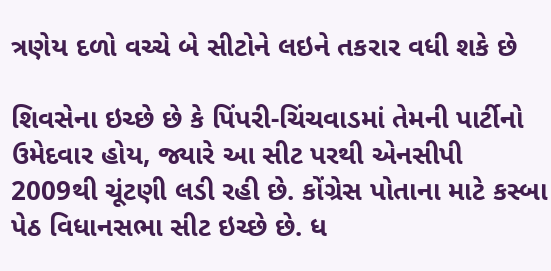ત્રણેય દળો વચ્ચે બે સીટોને લઇને તકરાર વધી શકે છે

શિવસેના ઇચ્છે છે કે પિંપરી-ચિંચવાડમાં તેમની પાર્ટીનો ઉમેદવાર હોય, જ્યારે આ સીટ પરથી એનસીપી 2009થી ચૂંટણી લડી રહી છે. કોંગ્રેસ પોતાના માટે કસ્બા પેઠ વિધાનસભા સીટ ઇચ્છે છે. ધ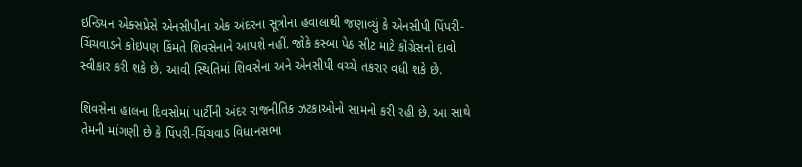ઇન્ડિયન એક્સપ્રેસે એનસીપીના એક અંદરના સૂત્રોના હવાલાથી જણાવ્યું કે એનસીપી પિંપરી-ચિંચવાડને કોઇપણ કિંમતે શિવસેનાને આપશે નહીં. જોકે કસ્બા પેઠ સીટ માટે કોંગ્રેસનો દાવો સ્વીકાર કરી શકે છે. આવી સ્થિતિમાં શિવસેના અને એનસીપી વચ્ચે તકરાર વધી શકે છે.

શિવસેના હાલના દિવસોમાં પાર્ટીની અંદર રાજનીતિક ઝટકાઓનો સામનો કરી રહી છે. આ સાથે તેમની માંગણી છે કે પિંપરી-ચિંચવાડ વિધાનસભા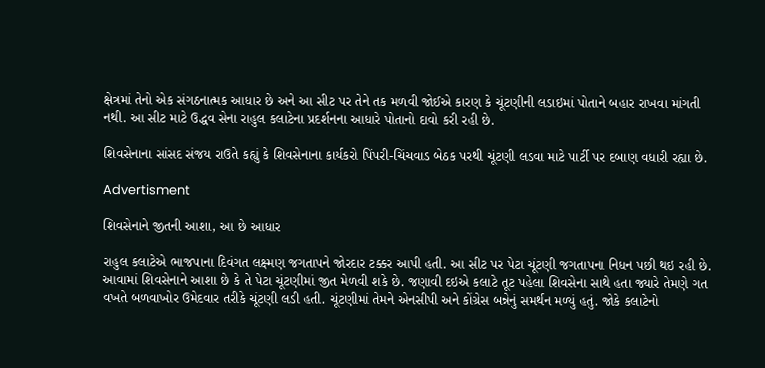ક્ષેત્રમાં તેનો એક સંગઠનાત્મક આધાર છે અને આ સીટ પર તેને તક મળવી જોઈએ કારણ કે ચૂંટણીની લડાઇમાં પોતાને બહાર રાખવા માંગતી નથી. આ સીટ માટે ઉદ્ધવ સેના રાહુલ કલાટેના પ્રદર્શનના આધારે પોતાનો દાવો કરી રહી છે.

શિવસેનાના સાંસદ સંજય રાઉતે કહ્યું કે શિવસેનાના કાર્યકરો પિંપરી-ચિંચવાડ બેઠક પરથી ચૂંટણી લડવા માટે પાર્ટી પર દબાણ વધારી રહ્યા છે.

Advertisment

શિવસેનાને જીતની આશા, આ છે આધાર

રાહુલ કલાટેએ ભાજપાના દિવંગત લક્ષ્મણ જગતાપને જોરદાર ટક્કર આપી હતી. આ સીટ પર પેટા ચૂંટણી જગતાપના નિધન પછી થઇ રહી છે. આવામાં શિવસેનાને આશા છે કે તે પેટા ચૂંટણીમાં જીત મેળવી શકે છે. જણાવી દઇએ કલાટે તૂટ પહેલા શિવસેના સાથે હતા જ્યારે તેમણે ગત વખતે બળવાખોર ઉમેદવાર તરીકે ચૂંટણી લડી હતી. ચૂંટણીમાં તેમને એનસીપી અને કોંગ્રેસ બન્નેનું સમર્થન મળ્યું હતું. જોકે કલાટેનો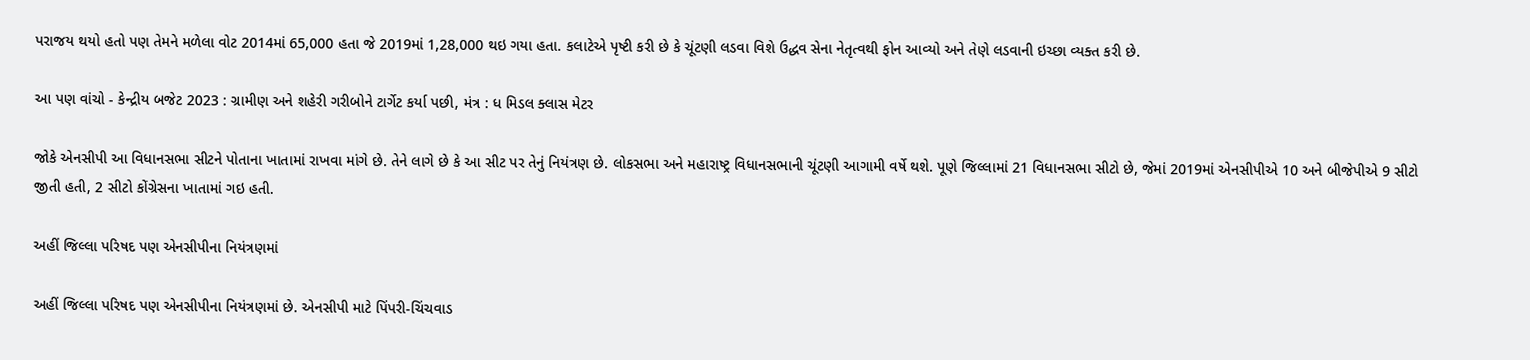પરાજય થયો હતો પણ તેમને મળેલા વોટ 2014માં 65,000 હતા જે 2019માં 1,28,000 થઇ ગયા હતા. કલાટેએ પૃષ્ટી કરી છે કે ચૂંટણી લડવા વિશે ઉદ્ધવ સેના નેતૃત્વથી ફોન આવ્યો અને તેણે લડવાની ઇચ્છા વ્યક્ત કરી છે.

આ પણ વાંચો - કેન્દ્રીય બજેટ 2023 : ગ્રામીણ અને શહેરી ગરીબોને ટાર્ગેટ કર્યા પછી, મંત્ર : ધ મિડલ ક્લાસ મેટર

જોકે એનસીપી આ વિધાનસભા સીટને પોતાના ખાતામાં રાખવા માંગે છે. તેને લાગે છે કે આ સીટ પર તેનું નિયંત્રણ છે. લોકસભા અને મહારાષ્ટ્ર વિધાનસભાની ચૂંટણી આગામી વર્ષે થશે. પૂણે જિલ્લામાં 21 વિધાનસભા સીટો છે, જેમાં 2019માં એનસીપીએ 10 અને બીજેપીએ 9 સીટો જીતી હતી, 2 સીટો કોંગ્રેસના ખાતામાં ગઇ હતી.

અહીં જિલ્લા પરિષદ પણ એનસીપીના નિયંત્રણમાં

અહીં જિલ્લા પરિષદ પણ એનસીપીના નિયંત્રણમાં છે. એનસીપી માટે પિંપરી-ચિંચવાડ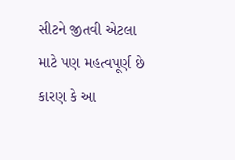સીટને જીતવી એટલા માટે પણ મહત્વપૂર્ણ છે કારણ કે આ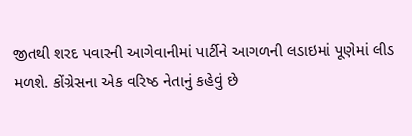જીતથી શરદ પવારની આગેવાનીમાં પાર્ટીને આગળની લડાઇમાં પૂણેમાં લીડ મળશે. કોંગ્રેસના એક વરિષ્ઠ નેતાનું કહેવું છે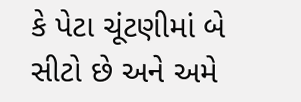કે પેટા ચૂંટણીમાં બે સીટો છે અને અમે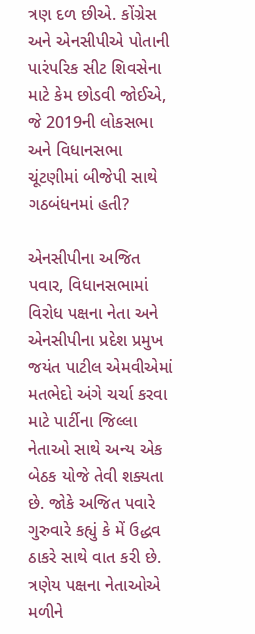ત્રણ દળ છીએ. કોંગ્રેસ અને એનસીપીએ પોતાની પારંપરિક સીટ શિવસેના માટે કેમ છોડવી જોઈએ, જે 2019ની લોકસભા અને વિધાનસભા ચૂંટણીમાં બીજેપી સાથે ગઠબંધનમાં હતી?

એનસીપીના અજિત પવાર, વિધાનસભામાં વિરોધ પક્ષના નેતા અને એનસીપીના પ્રદેશ પ્રમુખ જયંત પાટીલ એમવીએમાં મતભેદો અંગે ચર્ચા કરવા માટે પાર્ટીના જિલ્લા નેતાઓ સાથે અન્ય એક બેઠક યોજે તેવી શક્યતા છે. જોકે અજિત પવારે ગુરુવારે કહ્યું કે મેં ઉદ્ધવ ઠાકરે સાથે વાત કરી છે. ત્રણેય પક્ષના નેતાઓએ મળીને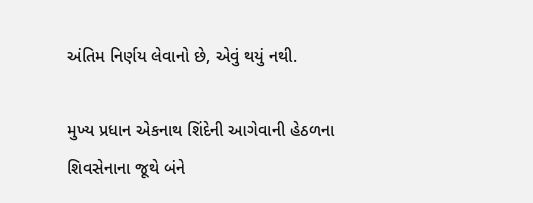અંતિમ નિર્ણય લેવાનો છે, એવું થયું નથી.

મુખ્ય પ્રધાન એકનાથ શિંદેની આગેવાની હેઠળના શિવસેનાના જૂથે બંને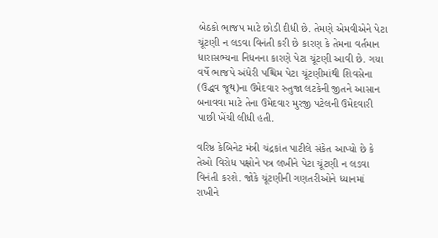બેઠકો ભાજપ માટે છોડી દીધી છે. તેમણે એમવીએને પેટા ચૂંટણી ન લડવા વિનંતી કરી છે કારણ કે તેમના વર્તમાન ધારાસભ્યના નિધનના કારણે પેટા ચૂંટણી આવી છે. ગયા વર્ષે ભાજપે અંધેરી પશ્ચિમ પેટા ચૂંટણીમાંથી શિવસેના (ઉદ્ધવ જૂથ)ના ઉમેદવાર રુતુજા લટકેની જીતને આસાન બનાવવા માટે તેના ઉમેદવાર મુરજી પટેલની ઉમેદવારી પાછી ખેંચી લીધી હતી.

વરિષ્ઠ કેબિનેટ મંત્રી ચંદ્રકાંત પાટીલે સંકેત આપ્યો છે કે તેઓ વિરોધ પક્ષોને પત્ર લખીને પેટા ચૂંટણી ન લડવા વિનંતી કરશે. જોકે ચૂંટણીની ગણતરીઓને ધ્યાનમાં રાખીને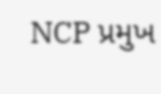NCP પ્રમુખ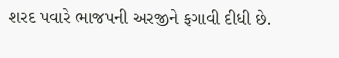શરદ પવારે ભાજપની અરજીને ફગાવી દીધી છે.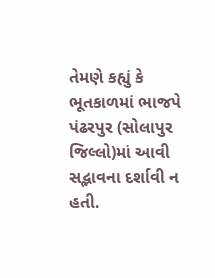તેમણે કહ્યું કે ભૂતકાળમાં ભાજપે પંઢરપુર (સોલાપુર જિલ્લો)માં આવી સદ્ભાવના દર્શાવી ન હતી.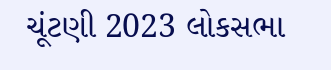ચૂંટણી 2023 લોકસભા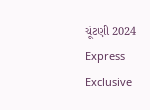ચૂંટણી 2024 Express Exclusive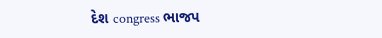દેશ congress ભાજપ